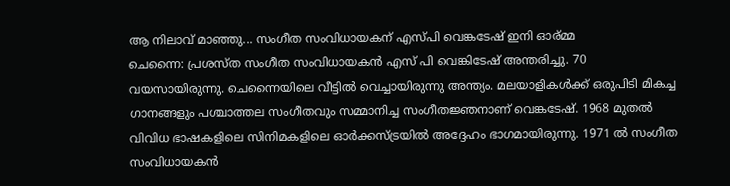ആ നിലാവ് മാഞ്ഞു... സംഗീത സംവിധായകന് എസ്പി വെങ്കടേഷ് ഇനി ഓര്മ്മ
ചെന്നൈ: പ്രശസ്ത സംഗീത സംവിധായകന്‍ എസ് പി വെങ്കിടേഷ് അന്തരിച്ചു. 70 വയസായിരുന്നു. ചെന്നൈയിലെ വീട്ടില്‍ വെച്ചായിരുന്നു അന്ത്യം. മലയാളികള്‍ക്ക് ഒരുപിടി മികച്ച ഗാനങ്ങളും പശ്ചാത്തല സംഗീതവും സമ്മാനിച്ച സംഗീതജ്ഞനാണ് വെങ്കടേഷ്. 1968 മുതല്‍ വിവിധ ഭാഷകളിലെ സിനിമകളിലെ ഓര്‍ക്കസ്ട്രയില്‍ അദ്ദേഹം ഭാഗമായിരുന്നു. 1971 ല്‍ സംഗീത സംവിധായകന്‍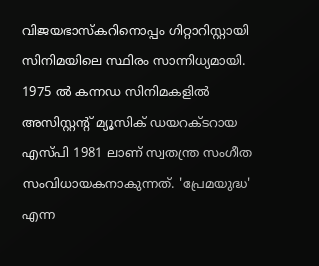വിജയഭാസ്‌കറിനൊപ്പം ഗിറ്റാറിസ്റ്റായി സിനിമയിലെ സ്ഥിരം സാന്നിധ്യമായി.
1975 ല്‍ കന്നഡ സിനിമകളില്‍ അസിസ്റ്റന്റ് മ്യൂസിക് ഡയറക്ടറായ എസ്പി 1981 ലാണ് സ്വതന്ത്ര സംഗീത സംവിധായകനാകുന്നത്. 'പ്രേമയുദ്ധ' എന്ന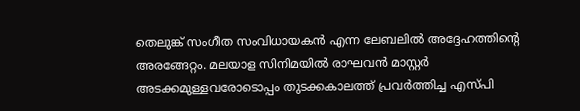തെലുങ്ക് സംഗീത സംവിധായകന്‍ എന്ന ലേബലില്‍ അദ്ദേഹത്തിന്റെ അരങ്ങേറ്റം. മലയാള സിനിമയില്‍ രാഘവന്‍ മാസ്റ്റര്‍ അടക്കമുള്ളവരോടൊപ്പം തുടക്കകാലത്ത് പ്രവര്‍ത്തിച്ച എസ്പി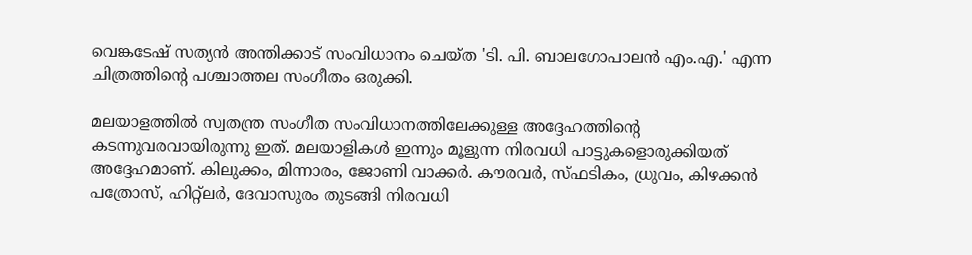വെങ്കടേഷ് സത്യന്‍ അന്തിക്കാട് സംവിധാനം ചെയ്ത 'ടി. പി. ബാലഗോപാലന്‍ എം.എ.' എന്ന ചിത്രത്തിന്റെ പശ്ചാത്തല സംഗീതം ഒരുക്കി.

മലയാളത്തില്‍ സ്വതന്ത്ര സംഗീത സംവിധാനത്തിലേക്കുള്ള അദ്ദേഹത്തിന്റെ കടന്നുവരവായിരുന്നു ഇത്. മലയാളികള്‍ ഇന്നും മൂളുന്ന നിരവധി പാട്ടുകളൊരുക്കിയത് അദ്ദേഹമാണ്. കിലുക്കം, മിന്നാരം, ജോണി വാക്കര്‍. കൗരവര്‍, സ്ഫടികം, ധ്രുവം, കിഴക്കന്‍ പത്രോസ്, ഹിറ്റ്‌ലര്‍, ദേവാസുരം തുടങ്ങി നിരവധി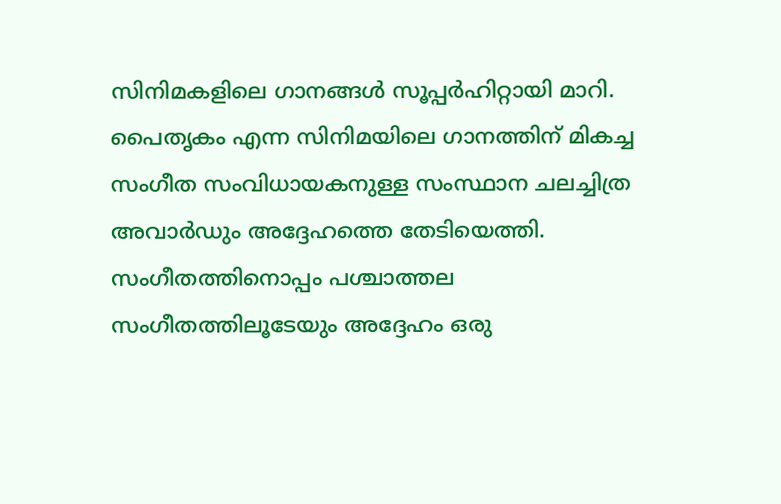സിനിമകളിലെ ഗാനങ്ങള്‍ സൂപ്പര്‍ഹിറ്റായി മാറി. പൈതൃകം എന്ന സിനിമയിലെ ഗാനത്തിന് മികച്ച സംഗീത സംവിധായകനുള്ള സംസ്ഥാന ചലച്ചിത്ര അവാര്‍ഡും അദ്ദേഹത്തെ തേടിയെത്തി.
സംഗീതത്തിനൊപ്പം പശ്ചാത്തല സംഗീതത്തിലൂടേയും അദ്ദേഹം ഒരു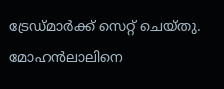ട്രേഡ്മാര്‍ക്ക് സെറ്റ് ചെയ്തു. മോഹന്‍ലാലിനെ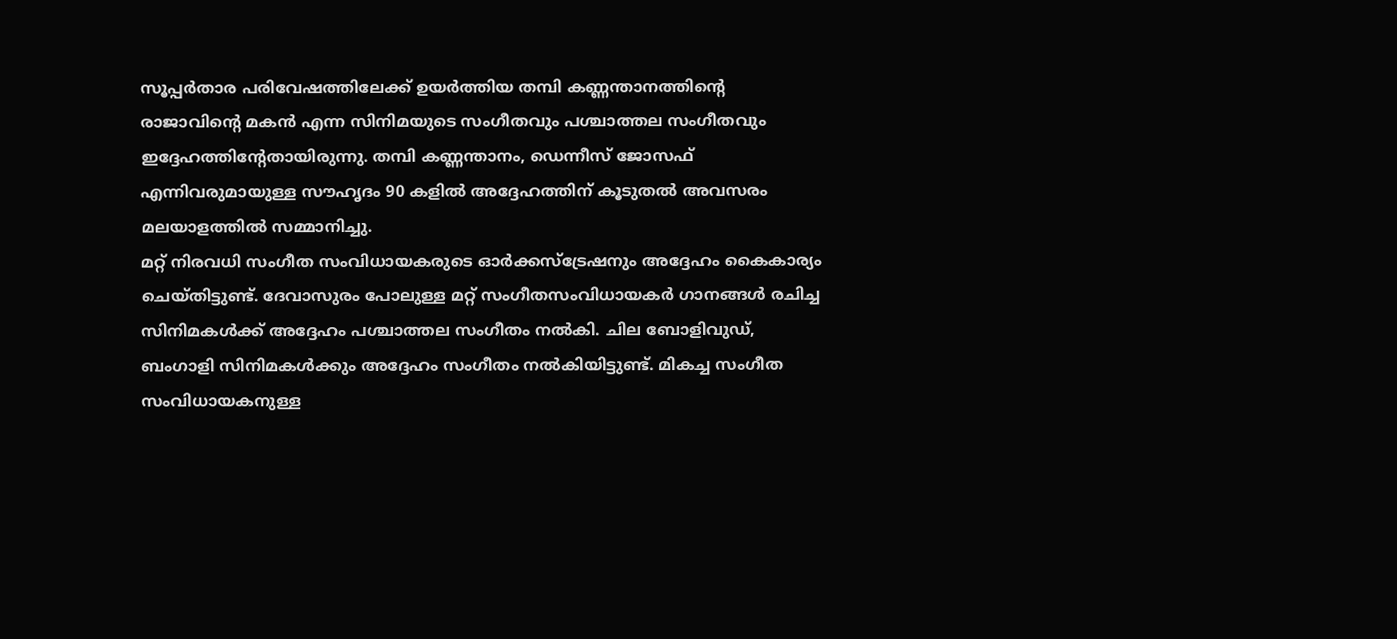സൂപ്പര്‍താര പരിവേഷത്തിലേക്ക് ഉയര്‍ത്തിയ തമ്പി കണ്ണന്താനത്തിന്റെ രാജാവിന്റെ മകന്‍ എന്ന സിനിമയുടെ സംഗീതവും പശ്ചാത്തല സംഗീതവും ഇദ്ദേഹത്തിന്റേതായിരുന്നു. തമ്പി കണ്ണന്താനം, ഡെന്നീസ് ജോസഫ് എന്നിവരുമായുള്ള സൗഹൃദം 90 കളില്‍ അദ്ദേഹത്തിന് കൂടുതല്‍ അവസരം മലയാളത്തില്‍ സമ്മാനിച്ചു.
മറ്റ് നിരവധി സംഗീത സംവിധായകരുടെ ഓര്‍ക്കസ്‌ട്രേഷനും അദ്ദേഹം കൈകാര്യം ചെയ്തിട്ടുണ്ട്. ദേവാസുരം പോലുള്ള മറ്റ് സംഗീതസംവിധായകര്‍ ഗാനങ്ങള്‍ രചിച്ച സിനിമകള്‍ക്ക് അദ്ദേഹം പശ്ചാത്തല സംഗീതം നല്‍കി. ചില ബോളിവുഡ്, ബംഗാളി സിനിമകള്‍ക്കും അദ്ദേഹം സംഗീതം നല്‍കിയിട്ടുണ്ട്. മികച്ച സംഗീത സംവിധായകനുള്ള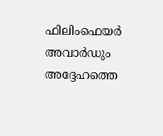ഫിലിംഫെയര്‍ അവാര്‍ഡും അദ്ദേഹത്തെ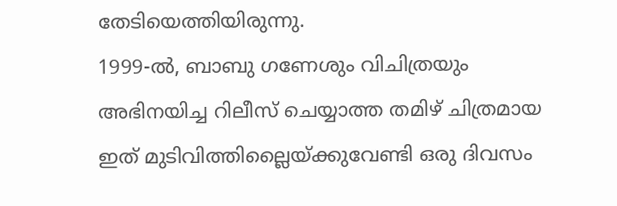തേടിയെത്തിയിരുന്നു.
1999-ല്‍, ബാബു ഗണേശും വിചിത്രയും അഭിനയിച്ച റിലീസ് ചെയ്യാത്ത തമിഴ് ചിത്രമായ ഇത് മുടിവിത്തില്ലൈയ്ക്കുവേണ്ടി ഒരു ദിവസം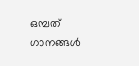ഒമ്പത് ഗാനങ്ങള്‍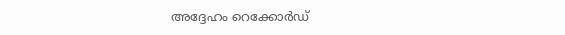അദ്ദേഹം റെക്കോര്‍ഡ്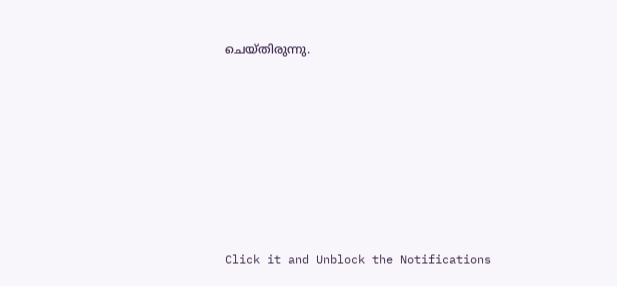ചെയ്തിരുന്നു.












Click it and Unblock the Notifications